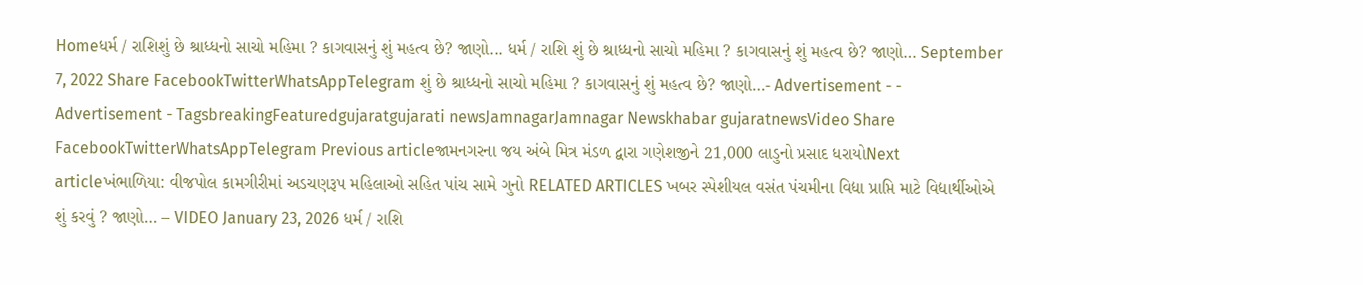Homeધર્મ / રાશિશું છે શ્રાધ્ધનો સાચો મહિમા ? કાગવાસનું શું મહત્વ છે? જાણો... ધર્મ / રાશિ શું છે શ્રાધ્ધનો સાચો મહિમા ? કાગવાસનું શું મહત્વ છે? જાણો… September 7, 2022 Share FacebookTwitterWhatsAppTelegram શું છે શ્રાધ્ધનો સાચો મહિમા ? કાગવાસનું શું મહત્વ છે? જાણો…- Advertisement - - Advertisement - TagsbreakingFeaturedgujaratgujarati newsJamnagarJamnagar Newskhabar gujaratnewsVideo Share FacebookTwitterWhatsAppTelegram Previous articleજામનગરના જય અંબે મિત્ર મંડળ દ્વારા ગણેશજીને 21,000 લાડુનો પ્રસાદ ધરાયોNext articleખંભાળિયા: વીજપોલ કામગીરીમાં અડચણરૂપ મહિલાઓ સહિત પાંચ સામે ગુનો RELATED ARTICLES ખબર સ્પેશીયલ વસંત પંચમીના વિદ્યા પ્રાપ્તિ માટે વિદ્યાર્થીઓએ શું કરવું ? જાણો… – VIDEO January 23, 2026 ધર્મ / રાશિ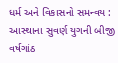ધર્મ અને વિકાસનો સમન્વય : આસ્થાના સુવર્ણ યુગની બીજી વર્ષગાંઠ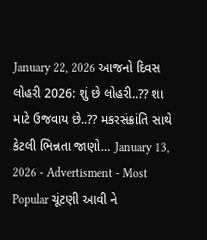January 22, 2026 આજનો દિવસ લોહરી 2026: શું છે લોહરી..?? શા માટે ઉજવાય છે..?? મકરસંક્રાંતિ સાથે કેટલી ભિન્નતા જાણો… January 13, 2026 - Advertisment - Most Popular ચૂંટણી આવી ને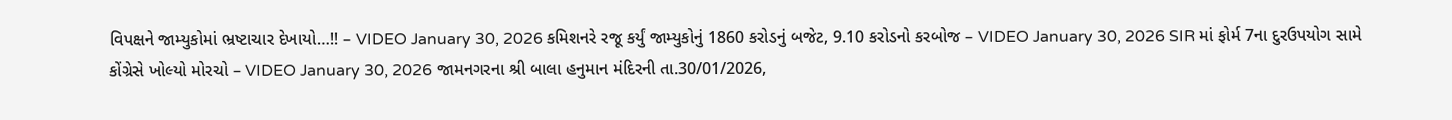વિપક્ષને જામ્યુકોમાં ભ્રષ્ટાચાર દેખાયો…!! – VIDEO January 30, 2026 કમિશનરે રજૂ કર્યું જામ્યુકોનું 1860 કરોડનું બજેટ, 9.10 કરોડનો કરબોજ – VIDEO January 30, 2026 SIR માં ફોર્મ 7ના દુરઉપયોગ સામે કોંગ્રેસે ખોલ્યો મોરચો – VIDEO January 30, 2026 જામનગરના શ્રી બાલા હનુમાન મંદિરની તા.30/01/2026,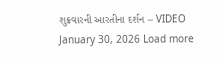શુક્રવારની આરતીના દર્શન – VIDEO January 30, 2026 Load more